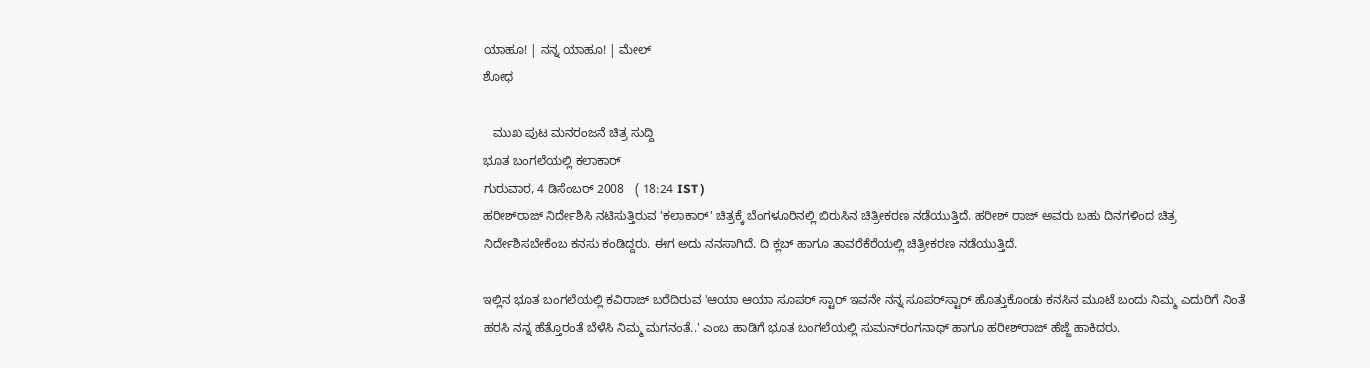ಯಾಹೂ! | ನನ್ನ ಯಾಹೂ! | ಮೇಲ್
ಶೋಧ

   ಮುಖ ಪುಟ ಮನರಂಜನೆ ಚಿತ್ರ ಸುದ್ದಿ
ಭೂತ ಬಂಗಲೆಯಲ್ಲಿ ಕಲಾಕಾರ್
ಗುರುವಾರ, 4 ಡಿಸೆಂಬರ್ 2008   ( 18:24 IST )
ಹರೀಶ್‌ರಾಜ್ ನಿರ್ದೇಶಿಸಿ ನಟಿಸುತ್ತಿರುವ 'ಕಲಾಕಾರ್' ಚಿತ್ರಕ್ಕೆ ಬೆಂಗಳೂರಿನಲ್ಲಿ ಬಿರುಸಿನ ಚಿತ್ರೀಕರಣ ನಡೆಯುತ್ತಿದೆ. ಹರೀಶ್ ರಾಜ್ ಅವರು ಬಹು ದಿನಗಳಿಂದ ಚಿತ್ರ ನಿರ್ದೇಶಿಸಬೇಕೆಂಬ ಕನಸು ಕಂಡಿದ್ದರು. ಈಗ ಅದು ನನಸಾಗಿದೆ. ದಿ ಕ್ಲಬ್ ಹಾಗೂ ತಾವರೆಕೆರೆಯಲ್ಲಿ ಚಿತ್ರೀಕರಣ ನಡೆಯುತ್ತಿದೆ.

ಇಲ್ಲಿನ ಭೂತ ಬಂಗಲೆಯಲ್ಲಿ ಕವಿರಾಜ್ ಬರೆದಿರುವ 'ಆಯಾ ಆಯಾ ಸೂಪರ್ ಸ್ಟಾರ್ ಇವನೇ ನನ್ನ ಸೂಪರ್‌ಸ್ಟಾರ್ ಹೊತ್ತುಕೊಂಡು ಕನಸಿನ ಮ‌ೂಟೆ ಬಂದು ನಿಮ್ಮ ಎದುರಿಗೆ ನಿಂತೆ ಹರಸಿ ನನ್ನ ಹೆತ್ತೊರಂತೆ ಬೆಳೆಸಿ ನಿಮ್ಮ ಮಗನಂತೆ..' ಎಂಬ ಹಾಡಿಗೆ ಭೂತ ಬಂಗಲೆಯಲ್ಲಿ ಸುಮನ್‌ರಂಗನಾಥ್ ಹಾಗೂ ಹರೀಶ್‌ರಾಜ್ ಹೆಜ್ಜೆ ಹಾಕಿದರು.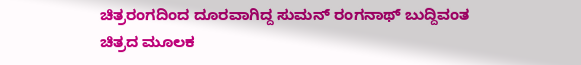ಚಿತ್ರರಂಗದಿಂದ ದೂರವಾಗಿದ್ದ ಸುಮನ್ ರಂಗನಾಥ್ ಬುದ್ದಿವಂತ ಚಿತ್ರದ ಮ‌ೂಲಕ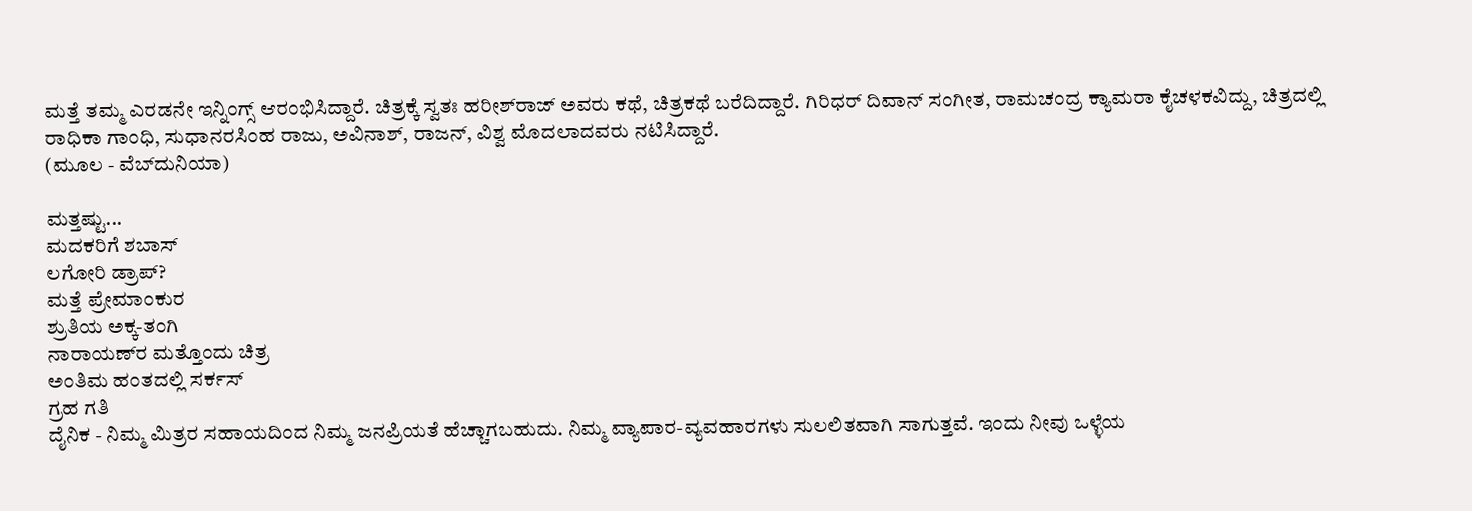ಮತ್ತೆ ತಮ್ಮ ಎರಡನೇ ಇನ್ನಿಂಗ್ಸ್ ಆರಂಭಿಸಿದ್ದಾರೆ. ಚಿತ್ರಕ್ಕೆ ಸ್ವತಃ ಹರೀಶ್‌ರಾಜ್ ಅವರು ಕಥೆ, ಚಿತ್ರಕಥೆ ಬರೆದಿದ್ದಾರೆ. ಗಿರಿಧರ್ ದಿವಾನ್ ಸಂಗೀತ, ರಾಮಚಂದ್ರ ಕ್ಯಾಮರಾ ಕೈಚಳಕವಿದ್ದು, ಚಿತ್ರದಲ್ಲಿ ರಾಧಿಕಾ ಗಾಂಧಿ, ಸುಧಾನರಸಿಂಹ ರಾಜು, ಅವಿನಾಶ್, ರಾಜನ್, ವಿಶ್ವ ಮೊದಲಾದವರು ನಟಿಸಿದ್ದಾರೆ.
(ಮೂಲ - ವೆಬ್‌ದುನಿಯಾ)

ಮತ್ತಷ್ಟು...
ಮದಕರಿಗೆ ಶಬಾಸ್
ಲಗೋರಿ ಡ್ರಾಪ್?
ಮತ್ತೆ ಪ್ರೇಮಾಂಕುರ
ಶ್ರುತಿಯ ಅಕ್ಕ-ತಂಗಿ
ನಾರಾಯಣ್‌ರ ಮತ್ತೊಂದು ಚಿತ್ರ
ಅಂತಿಮ ಹಂತದಲ್ಲಿ ಸರ್ಕಸ್
ಗ್ರಹ ಗತಿ
ದೈನಿಕ - ನಿಮ್ಮ ಮಿತ್ರರ ಸಹಾಯದಿಂದ ನಿಮ್ಮ ಜನಪ್ರಿಯತೆ ಹೆಚ್ಚಾಗಬಹುದು. ನಿಮ್ಮ ವ್ಯಾಪಾರ-ವ್ಯವಹಾರಗಳು ಸುಲಲಿತವಾಗಿ ಸಾಗುತ್ತವೆ. ಇಂದು ನೀವು ಒಳ್ಳೆಯ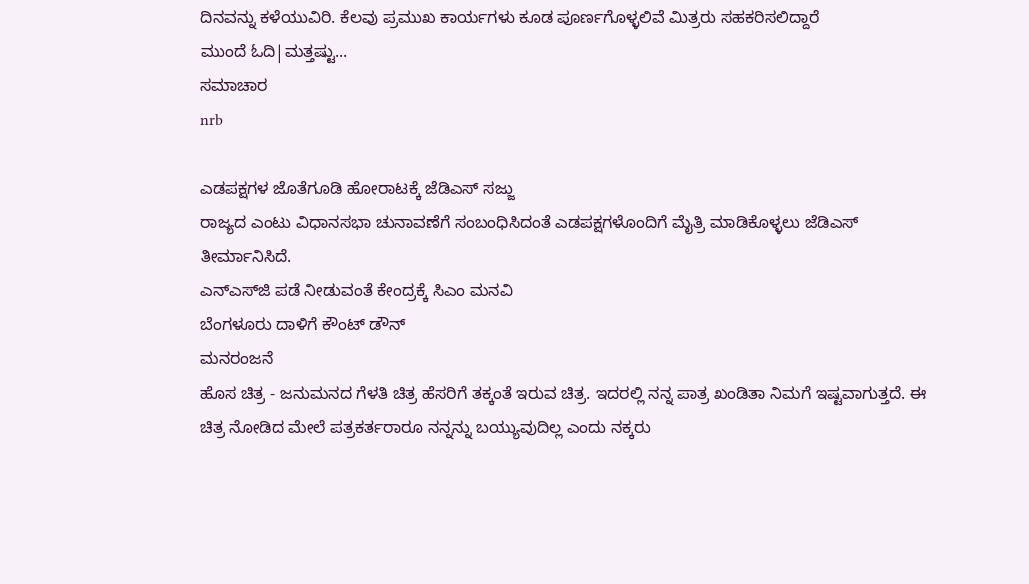ದಿನವನ್ನು ಕಳೆಯುವಿರಿ. ಕೆಲವು ಪ್ರಮುಖ ಕಾರ್ಯಗಳು ಕೂಡ ಪೂರ್ಣಗೊಳ್ಳಲಿವೆ ಮಿತ್ರರು ಸಹಕರಿಸಲಿದ್ದಾರೆ
ಮುಂದೆ ಓದಿ|ಮತ್ತಷ್ಟು...
ಸಮಾಚಾರ
nrb

ಎಡಪಕ್ಷಗಳ ಜೊತೆಗೂಡಿ ಹೋರಾಟಕ್ಕೆ ಜೆಡಿಎಸ್ ಸಜ್ಜು
ರಾಜ್ಯದ ಎಂಟು ವಿಧಾನಸಭಾ ಚುನಾವಣೆಗೆ ಸಂಬಂಧಿಸಿದಂತೆ ಎಡಪಕ್ಷಗಳೊಂದಿಗೆ ಮೈತ್ರಿ ಮಾಡಿಕೊಳ್ಳಲು ಜೆಡಿಎಸ್ ತೀರ್ಮಾನಿಸಿದೆ.
ಎನ್ಎಸ್‌ಜಿ ಪಡೆ ನೀಡುವಂತೆ ಕೇಂದ್ರಕ್ಕೆ ಸಿಎಂ ಮನವಿ
ಬೆಂಗಳೂರು ದಾಳಿಗೆ ಕೌಂಟ್ ಡೌನ್
ಮನರಂಜನೆ
ಹೊಸ ಚಿತ್ರ - ಜನುಮನದ ಗೆಳತಿ ಚಿತ್ರ ಹೆಸರಿಗೆ ತಕ್ಕಂತೆ ಇರುವ ಚಿತ್ರ. ಇದರಲ್ಲಿ ನನ್ನ ಪಾತ್ರ ಖಂಡಿತಾ ನಿಮಗೆ ಇಷ್ಟವಾಗುತ್ತದೆ. ಈ ಚಿತ್ರ ನೋಡಿದ ಮೇಲೆ ಪತ್ರಕರ್ತರಾರೂ ನನ್ನನ್ನು ಬಯ್ಯುವುದಿಲ್ಲ ಎಂದು ನಕ್ಕರು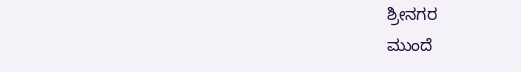ಶ್ರೀನಗರ
ಮುಂದೆ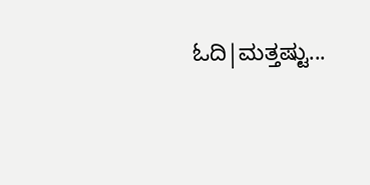ಓದಿ|ಮತ್ತಷ್ಟು...